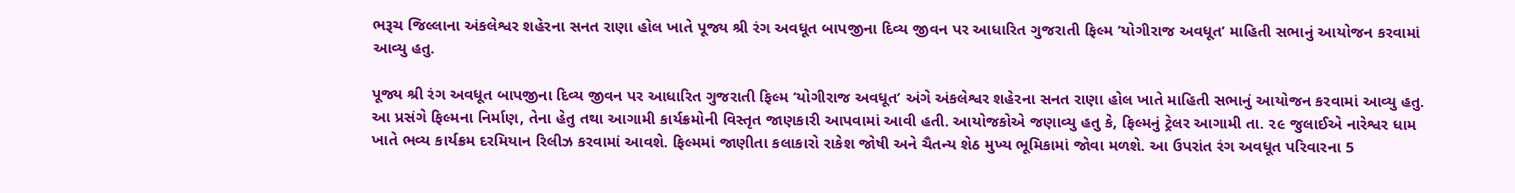ભરૂચ જિલ્લાના અંકલેશ્વર શહેરના સનત રાણા હોલ ખાતે પૂજ્ય શ્રી રંગ અવધૂત બાપજીના દિવ્ય જીવન પર આધારિત ગુજરાતી ફિલ્મ ‘યોગીરાજ અવધૂત’ માહિતી સભાનું આયોજન કરવામાં આવ્યુ હતુ.

પૂજ્ય શ્રી રંગ અવધૂત બાપજીના દિવ્ય જીવન પર આધારિત ગુજરાતી ફિલ્મ ‘યોગીરાજ અવધૂત’ અંગે અંકલેશ્વર શહેરના સનત રાણા હોલ ખાતે માહિતી સભાનું આયોજન કરવામાં આવ્યુ હતુ. આ પ્રસંગે ફિલ્મના નિર્માણ, તેના હેતુ તથા આગામી કાર્યક્રમોની વિસ્તૃત જાણકારી આપવામાં આવી હતી. આયોજકોએ જણાવ્યુ હતુ કે, ફિલ્મનું ટ્રેલર આગામી તા. ૨૯ જુલાઈએ નારેશ્વર ધામ ખાતે ભવ્ય કાર્યક્રમ દરમિયાન રિલીઝ કરવામાં આવશે. ફિલ્મમાં જાણીતા કલાકારો રાકેશ જોષી અને ચૈતન્ય શેઠ મુખ્ય ભૂમિકામાં જોવા મળશે. આ ઉપરાંત રંગ અવધૂત પરિવારના 5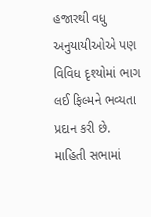હજારથી વધુ અનુયાયીઓએ પણ વિવિધ દૃશ્યોમાં ભાગ લઈ ફિલ્મને ભવ્યતા પ્રદાન કરી છે. માહિતી સભામાં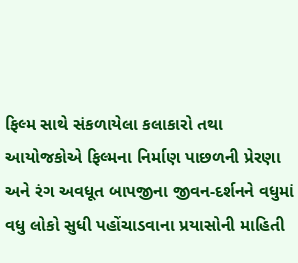ફિલ્મ સાથે સંકળાયેલા કલાકારો તથા આયોજકોએ ફિલ્મના નિર્માણ પાછળની પ્રેરણા અને રંગ અવધૂત બાપજીના જીવન-દર્શનને વધુમાં વધુ લોકો સુધી પહોંચાડવાના પ્રયાસોની માહિતી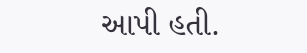આપી હતી.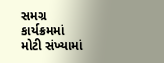સમગ્ર કાર્યક્રમમાં મોટી સંખ્યામાં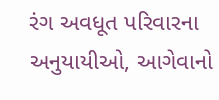રંગ અવધૂત પરિવારના અનુયાયીઓ, આગેવાનો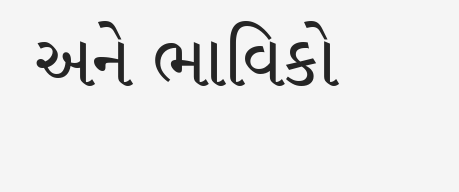અને ભાવિકો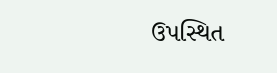ઉપસ્થિત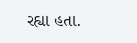રહ્યા હતા.